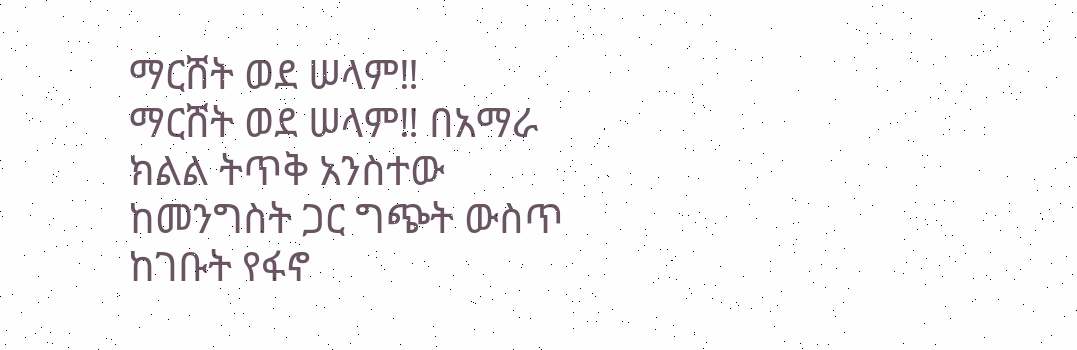ማርሸት ወደ ሠላም‼
ማርሸት ወደ ሠላም‼ በአማራ ክልል ትጥቅ አንስተው ከመንግስት ጋር ግጭት ውስጥ ከገቡት የፋኖ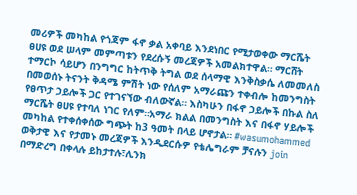መሪዎች መካከል የጎጃም ፋኖ ቃል አቀባይ እንደነበር የሚታወቀው ማርሼት ፀሀዩ ወደ ሠላም መምጣቱን የደረሱኝ መረጃዎች አመልክተዋል። ማርሸት ተማርኮ ሳይሆን በንግግር ከትጥቅ ትግል ወደ ሰላማዊ እንቅስቃሴ ለመመለስ በመወሰኑ ትናንት ቅዳሜ ምሽት ነው የሰለም አማራጩን ተቀብሎ ከመንግስት የፀጥታ ኃይሎች ጋር የተገናኘው ብለውኛል። እስካሁን በፋኖ ኃይሎች በኩል ስለ ማርሼት ፀሀዩ የተባለ ነገር የለም።አማራ ክልል በመንግስት እና በፋኖ ሃይሎች መካከል የተቀሰቀሰው ግጭት ከ3 ዓመት በላይ ሆኖታል። #wasumohammed ወቅታዊ እና የታመኑ መረጃዎች እንዲደርሱዎ የቴሌግራም ቻናሉን join በማድረግ በቀላሉ ይከታተሉ፣ሊንክ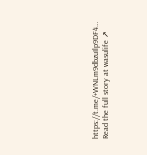https://t.me/+WNLm9dbzuIlp9DF4…
Read the full story at wasulife ↗